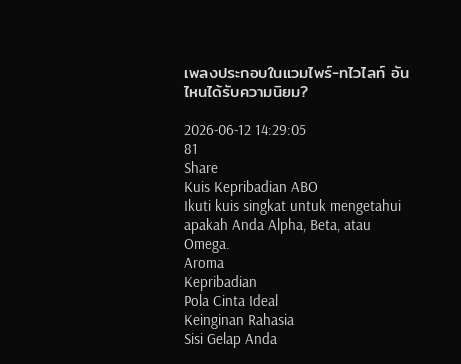เพลงประกอบในแวมไพร์-ทไวไลท์ อันไหนได้รับความนิยม?

2026-06-12 14:29:05
81
Share
Kuis Kepribadian ABO
Ikuti kuis singkat untuk mengetahui apakah Anda Alpha, Beta, atau Omega.
Aroma
Kepribadian
Pola Cinta Ideal
Keinginan Rahasia
Sisi Gelap Anda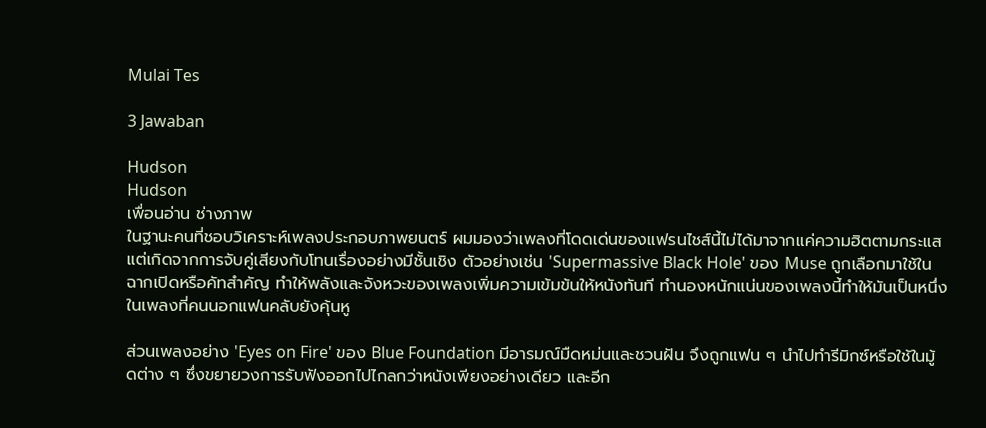Mulai Tes

3 Jawaban

Hudson
Hudson
เพื่อนอ่าน ช่างภาพ
ในฐานะคนที่ชอบวิเคราะห์เพลงประกอบภาพยนตร์ ผมมองว่าเพลงที่โดดเด่นของแฟรนไชส์นี้ไม่ได้มาจากแค่ความฮิตตามกระแส แต่เกิดจากการจับคู่เสียงกับโทนเรื่องอย่างมีชั้นเชิง ตัวอย่างเช่น 'Supermassive Black Hole' ของ Muse ถูกเลือกมาใช้ในฉากเปิดหรือคัทสำคัญ ทำให้พลังและจังหวะของเพลงเพิ่มความเข้มข้นให้หนังทันที ทำนองหนักแน่นของเพลงนี้ทำให้มันเป็นหนึ่งในเพลงที่คนนอกแฟนคลับยังคุ้นหู

ส่วนเพลงอย่าง 'Eyes on Fire' ของ Blue Foundation มีอารมณ์มืดหม่นและชวนฝัน จึงถูกแฟน ๆ นำไปทำรีมิกซ์หรือใช้ในมู้ดต่าง ๆ ซึ่งขยายวงการรับฟังออกไปไกลกว่าหนังเพียงอย่างเดียว และอีก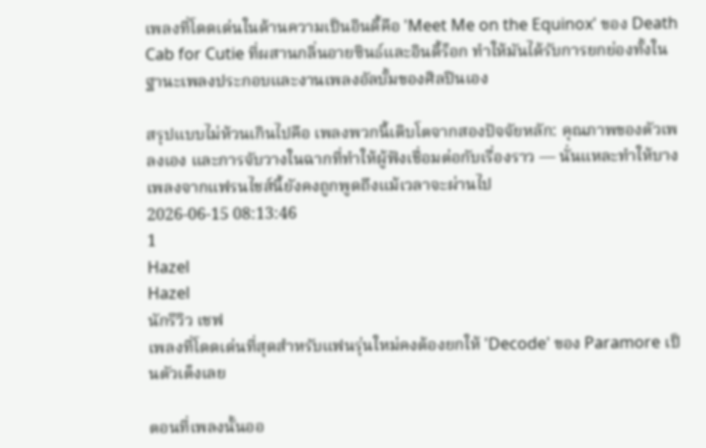เพลงที่โดดเด่นในด้านความเป็นอินดี้คือ 'Meet Me on the Equinox' ของ Death Cab for Cutie ที่ผสานกลิ่นอายซินธ์และอินดี้ร็อก ทำให้มันได้รับการยกย่องทั้งในฐานะเพลงประกอบและงานเพลงอัลบั้มของศิลปินเอง

สรุปแบบไม่ห้วนเกินไปคือ เพลงพวกนี้เติบโตจากสองปัจจัยหลัก: คุณภาพของตัวเพลงเอง และการจับวางในฉากที่ทำให้ผู้ฟังเชื่อมต่อกับเรื่องราว — นั่นแหละทำให้บางเพลงจากแฟรนไชส์นี้ยังคงถูกพูดถึงแม้เวลาจะผ่านไป
2026-06-15 08:13:46
1
Hazel
Hazel
นักรีวิว เชฟ
เพลงที่โดดเด่นที่สุดสำหรับแฟนรุ่นใหม่คงต้องยกให้ 'Decode' ของ Paramore เป็นตัวเต็งเลย

ตอนที่เพลงนั้นออ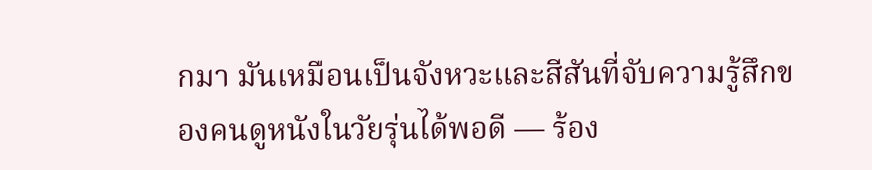กมา มันเหมือนเป็นจังหวะและสีสันที่จับความรู้สึกของคนดูหนังในวัยรุ่นได้พอดี — ร้อง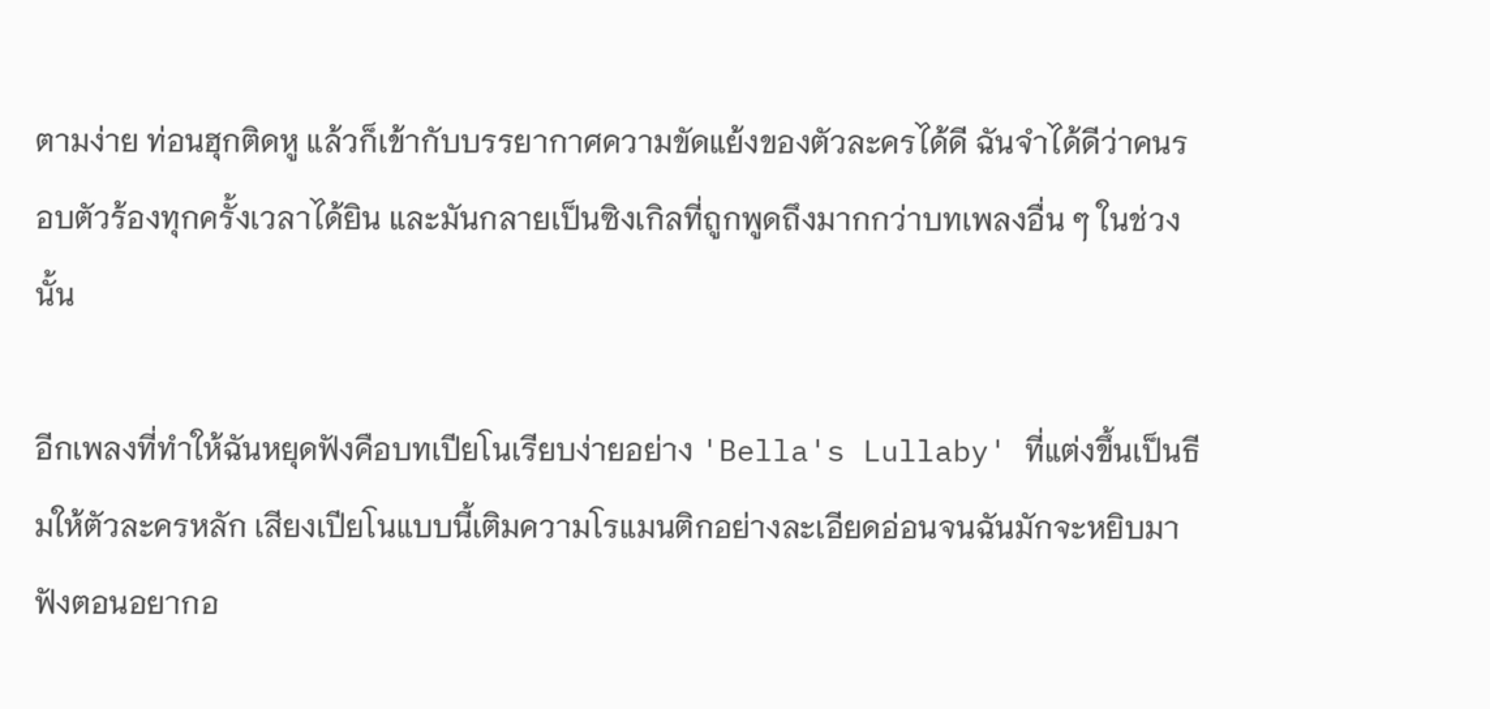ตามง่าย ท่อนฮุกติดหู แล้วก็เข้ากับบรรยากาศความขัดแย้งของตัวละครได้ดี ฉันจำได้ดีว่าคนรอบตัวร้องทุกครั้งเวลาได้ยิน และมันกลายเป็นซิงเกิลที่ถูกพูดถึงมากกว่าบทเพลงอื่น ๆ ในช่วงนั้น

อีกเพลงที่ทำให้ฉันหยุดฟังคือบทเปียโนเรียบง่ายอย่าง 'Bella's Lullaby' ที่แต่งขึ้นเป็นธีมให้ตัวละครหลัก เสียงเปียโนแบบนี้เติมความโรแมนติกอย่างละเอียดอ่อนจนฉันมักจะหยิบมาฟังตอนอยากอ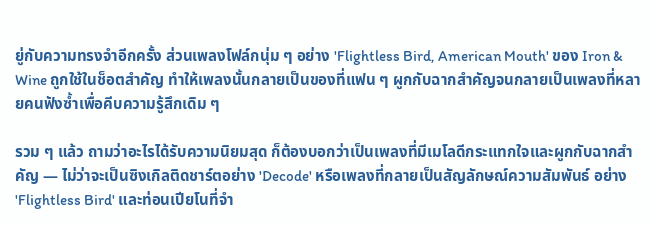ยู่กับความทรงจำอีกครั้ง ส่วนเพลงโฟล์กนุ่ม ๆ อย่าง 'Flightless Bird, American Mouth' ของ Iron & Wine ถูกใช้ในช็อตสำคัญ ทำให้เพลงนั้นกลายเป็นของที่แฟน ๆ ผูกกับฉากสำคัญจนกลายเป็นเพลงที่หลายคนฟังซ้ำเพื่อคีบความรู้สึกเดิม ๆ

รวม ๆ แล้ว ถามว่าอะไรได้รับความนิยมสุด ก็ต้องบอกว่าเป็นเพลงที่มีเมโลดีกระแทกใจและผูกกับฉากสำคัญ — ไม่ว่าจะเป็นซิงเกิลติดชาร์ตอย่าง 'Decode' หรือเพลงที่กลายเป็นสัญลักษณ์ความสัมพันธ์ อย่าง 'Flightless Bird' และท่อนเปียโนที่จำ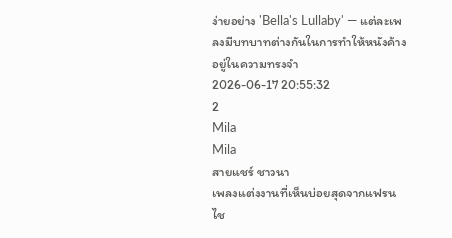ง่ายอย่าง 'Bella's Lullaby' — แต่ละเพลงมีบทบาทต่างกันในการทำให้หนังค้างอยู่ในความทรงจำ
2026-06-17 20:55:32
2
Mila
Mila
สายแชร์ ชาวนา
เพลงแต่งงานที่เห็นบ่อยสุดจากแฟรนไช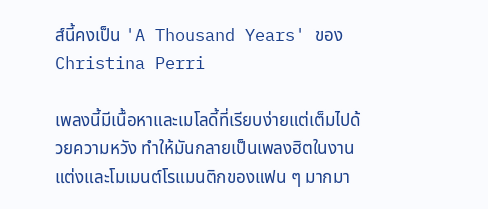ส์นี้คงเป็น 'A Thousand Years' ของ Christina Perri

เพลงนี้มีเนื้อหาและเมโลดี้ที่เรียบง่ายแต่เต็มไปด้วยความหวัง ทำให้มันกลายเป็นเพลงฮิตในงานแต่งและโมเมนต์โรแมนติกของแฟน ๆ มากมา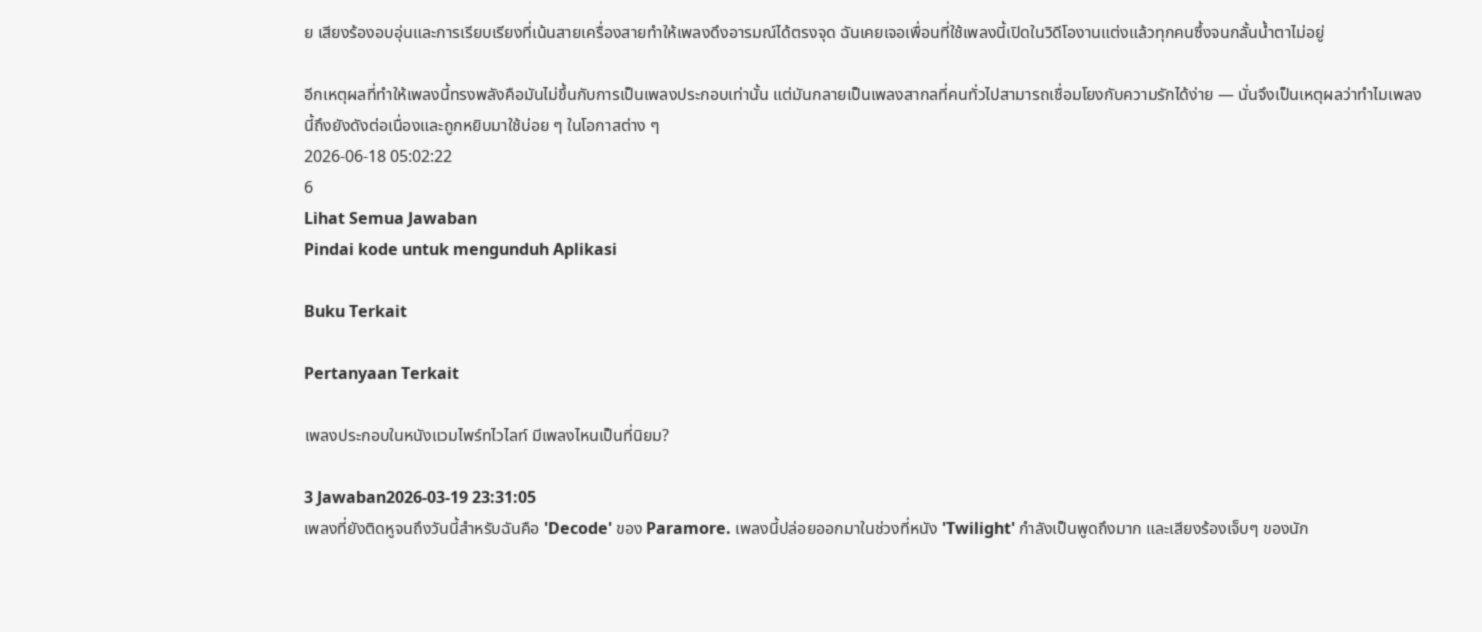ย เสียงร้องอบอุ่นและการเรียบเรียงที่เน้นสายเครื่องสายทำให้เพลงดึงอารมณ์ได้ตรงจุด ฉันเคยเจอเพื่อนที่ใช้เพลงนี้เปิดในวิดีโองานแต่งแล้วทุกคนซึ้งจนกลั้นน้ำตาไม่อยู่

อีกเหตุผลที่ทำให้เพลงนี้ทรงพลังคือมันไม่ขึ้นกับการเป็นเพลงประกอบเท่านั้น แต่มันกลายเป็นเพลงสากลที่คนทั่วไปสามารถเชื่อมโยงกับความรักได้ง่าย — นั่นจึงเป็นเหตุผลว่าทำไมเพลงนี้ถึงยังดังต่อเนื่องและถูกหยิบมาใช้บ่อย ๆ ในโอกาสต่าง ๆ
2026-06-18 05:02:22
6
Lihat Semua Jawaban
Pindai kode untuk mengunduh Aplikasi

Buku Terkait

Pertanyaan Terkait

เพลงประกอบในหนังแวมไพร์ทไวไลท์ มีเพลงไหนเป็นที่นิยม?

3 Jawaban2026-03-19 23:31:05
เพลงที่ยังติดหูจนถึงวันนี้สำหรับฉันคือ 'Decode' ของ Paramore. เพลงนี้ปล่อยออกมาในช่วงที่หนัง 'Twilight' กำลังเป็นพูดถึงมาก และเสียงร้องเจ็บๆ ของนัก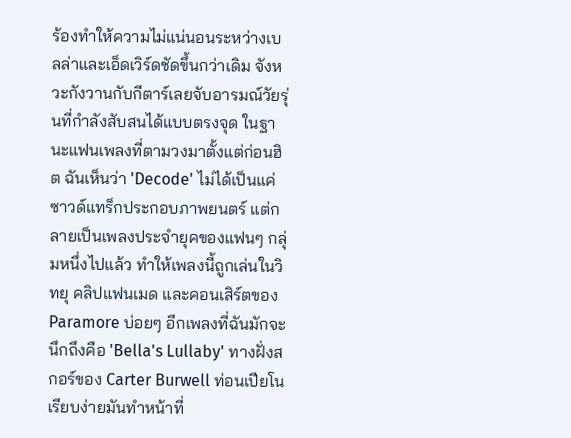ร้องทำให้ความไม่แน่นอนระหว่างเบลล่าและเอ็ดเวิร์ดชัดขึ้นกว่าเดิม จังหวะกังวานกับกีตาร์เลยจับอารมณ์วัยรุ่นที่กำลังสับสนได้แบบตรงจุด ในฐานะแฟนเพลงที่ตามวงมาตั้งแต่ก่อนฮิต ฉันเห็นว่า 'Decode' ไม่ได้เป็นแค่ซาวด์แทร็กประกอบภาพยนตร์ แต่กลายเป็นเพลงประจำยุคของแฟนๆ กลุ่มหนึ่งไปแล้ว ทำให้เพลงนี้ถูกเล่นในวิทยุ คลิปแฟนเมด และคอนเสิร์ตของ Paramore บ่อยๆ อีกเพลงที่ฉันมักจะนึกถึงคือ 'Bella's Lullaby' ทางฝั่งสกอร์ของ Carter Burwell ท่อนเปียโนเรียบง่ายมันทำหน้าที่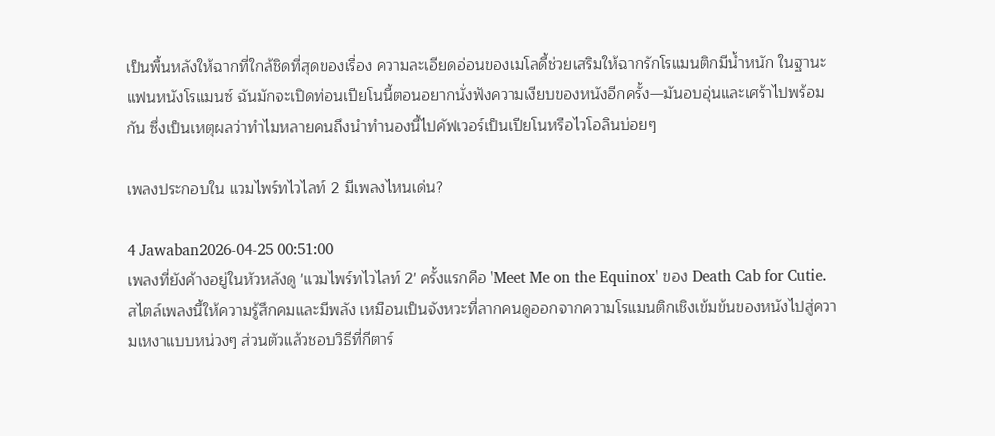เป็นพื้นหลังให้ฉากที่ใกล้ชิดที่สุดของเรื่อง ความละเอียดอ่อนของเมโลดี้ช่วยเสริมให้ฉากรักโรแมนติกมีน้ำหนัก ในฐานะแฟนหนังโรแมนซ์ ฉันมักจะเปิดท่อนเปียโนนี้ตอนอยากนั่งฟังความเงียบของหนังอีกครั้ง—มันอบอุ่นและเศร้าไปพร้อมกัน ซึ่งเป็นเหตุผลว่าทำไมหลายคนถึงนำทำนองนี้ไปคัฟเวอร์เป็นเปียโนหรือไวโอลินบ่อยๆ

เพลงประกอบใน แวมไพร์ทไวไลท์ 2 มีเพลงไหนเด่น?

4 Jawaban2026-04-25 00:51:00
เพลงที่ยังค้างอยู่ในหัวหลังดู 'แวมไพร์ทไวไลท์ 2' ครั้งแรกคือ 'Meet Me on the Equinox' ของ Death Cab for Cutie. สไตล์เพลงนี้ให้ความรู้สึกคมและมีพลัง เหมือนเป็นจังหวะที่ลากคนดูออกจากความโรแมนติกเชิงเข้มข้นของหนังไปสู่ความเหงาแบบหน่วงๆ ส่วนตัวแล้วชอบวิธีที่กีตาร์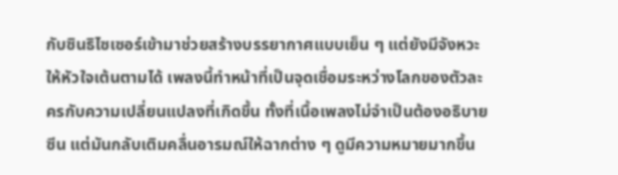กับซินธิไซเซอร์เข้ามาช่วยสร้างบรรยากาศแบบเย็น ๆ แต่ยังมีจังหวะให้หัวใจเต้นตามได้ เพลงนี้ทำหน้าที่เป็นจุดเชื่อมระหว่างโลกของตัวละครกับความเปลี่ยนแปลงที่เกิดขึ้น ทั้งที่เนื้อเพลงไม่จำเป็นต้องอธิบายซีน แต่มันกลับเติมคลื่นอารมณ์ให้ฉากต่าง ๆ ดูมีความหมายมากขึ้น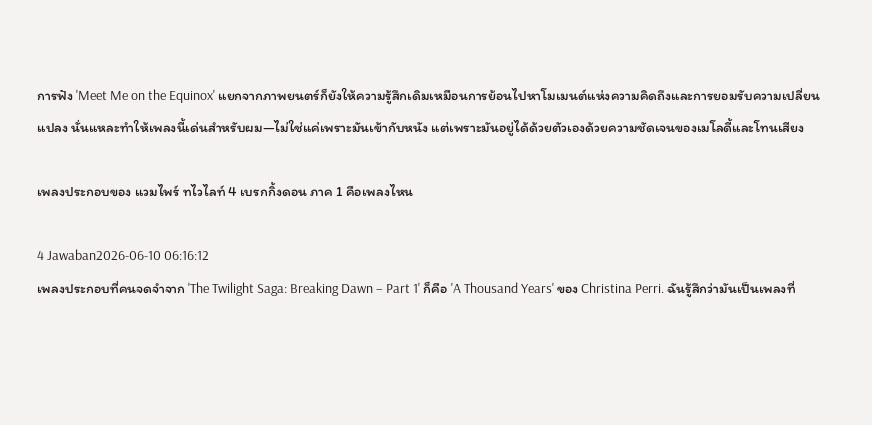การฟัง 'Meet Me on the Equinox' แยกจากภาพยนตร์ก็ยังให้ความรู้สึกเดิมเหมือนการย้อนไปหาโมเมนต์แห่งความคิดถึงและการยอมรับความเปลี่ยนแปลง นั่นแหละทำให้เพลงนี้เด่นสำหรับผม—ไม่ใช่แค่เพราะมันเข้ากับหนัง แต่เพราะมันอยู่ได้ด้วยตัวเองด้วยความชัดเจนของเมโลดี้และโทนเสียง

เพลงประกอบของ แวมไพร์ ทไวไลท์ 4 เบรกกิ้งดอน ภาค 1 คือเพลงไหน

4 Jawaban2026-06-10 06:16:12
เพลงประกอบที่คนจดจำจาก 'The Twilight Saga: Breaking Dawn – Part 1' ก็คือ 'A Thousand Years' ของ Christina Perri. ฉันรู้สึกว่ามันเป็นเพลงที่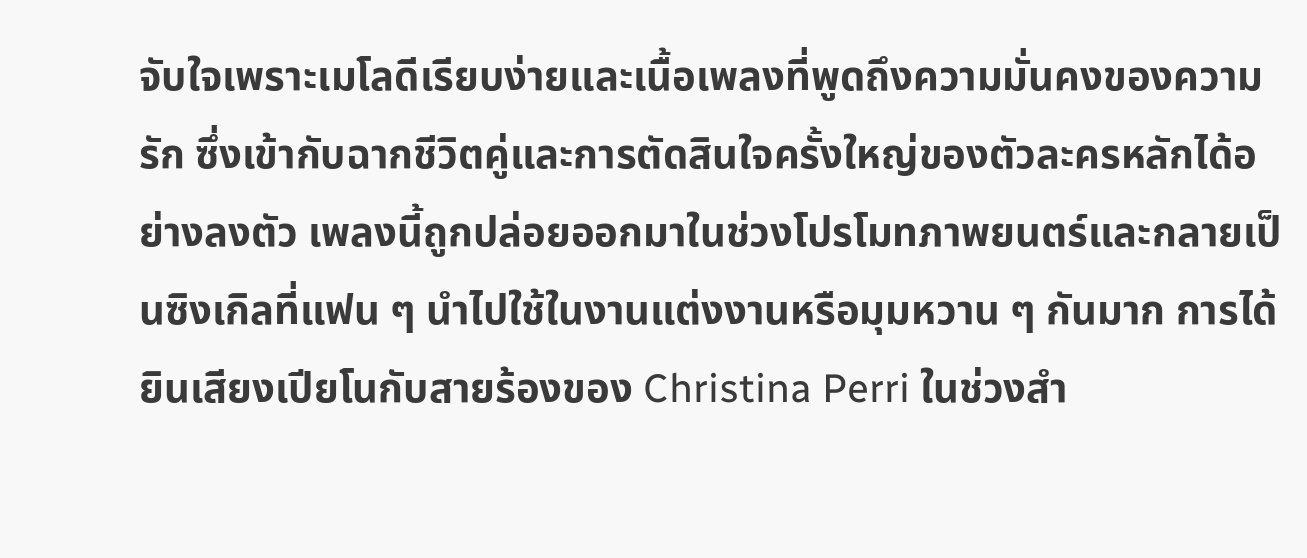จับใจเพราะเมโลดีเรียบง่ายและเนื้อเพลงที่พูดถึงความมั่นคงของความรัก ซึ่งเข้ากับฉากชีวิตคู่และการตัดสินใจครั้งใหญ่ของตัวละครหลักได้อย่างลงตัว เพลงนี้ถูกปล่อยออกมาในช่วงโปรโมทภาพยนตร์และกลายเป็นซิงเกิลที่แฟน ๆ นำไปใช้ในงานแต่งงานหรือมุมหวาน ๆ กันมาก การได้ยินเสียงเปียโนกับสายร้องของ Christina Perri ในช่วงสำ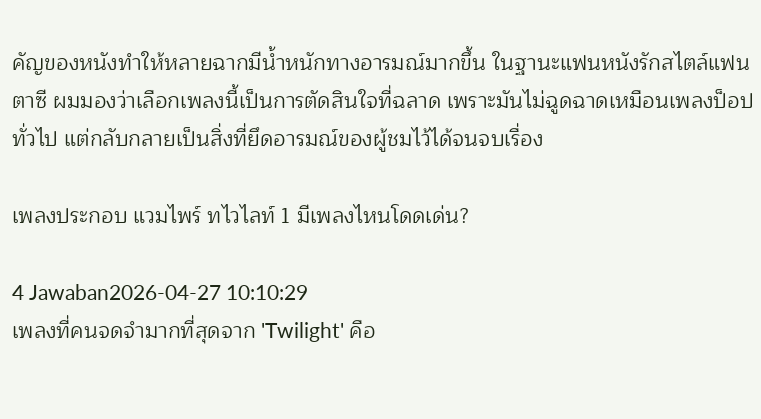คัญของหนังทำให้หลายฉากมีน้ำหนักทางอารมณ์มากขึ้น ในฐานะแฟนหนังรักสไตล์แฟนตาซี ผมมองว่าเลือกเพลงนี้เป็นการตัดสินใจที่ฉลาด เพราะมันไม่ฉูดฉาดเหมือนเพลงป็อปทั่วไป แต่กลับกลายเป็นสิ่งที่ยึดอารมณ์ของผู้ชมไว้ได้จนจบเรื่อง

เพลงประกอบ แวมไพร์ ทไวไลท์ 1 มีเพลงไหนโดดเด่น?

4 Jawaban2026-04-27 10:10:29
เพลงที่คนจดจำมากที่สุดจาก 'Twilight' คือ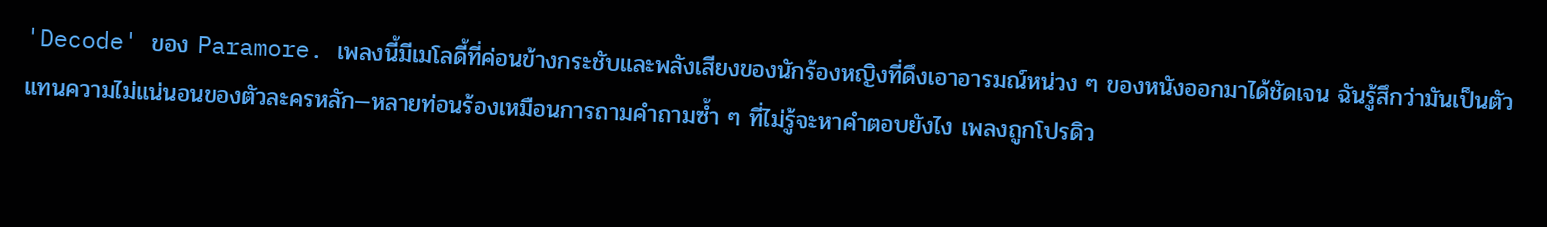'Decode' ของ Paramore. เพลงนี้มีเมโลดี้ที่ค่อนข้างกระชับและพลังเสียงของนักร้องหญิงที่ดึงเอาอารมณ์หน่วง ๆ ของหนังออกมาได้ชัดเจน ฉันรู้สึกว่ามันเป็นตัวแทนความไม่แน่นอนของตัวละครหลัก—หลายท่อนร้องเหมือนการถามคำถามซ้ำ ๆ ที่ไม่รู้จะหาคำตอบยังไง เพลงถูกโปรดิว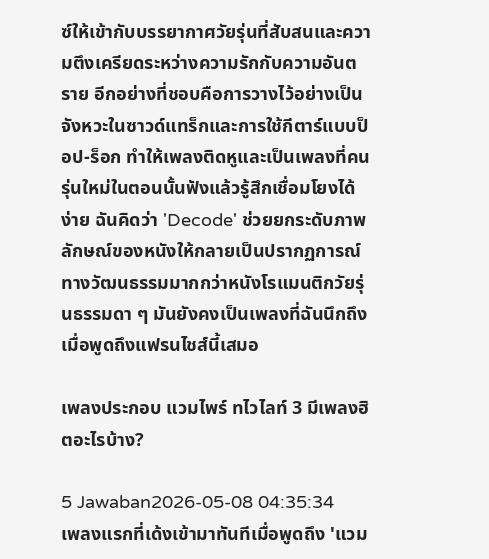ซ์ให้เข้ากับบรรยากาศวัยรุ่นที่สับสนและความตึงเครียดระหว่างความรักกับความอันตราย อีกอย่างที่ชอบคือการวางไว้อย่างเป็นจังหวะในซาวด์แทร็กและการใช้กีตาร์แบบป็อป-ร็อก ทำให้เพลงติดหูและเป็นเพลงที่คนรุ่นใหม่ในตอนนั้นฟังแล้วรู้สึกเชื่อมโยงได้ง่าย ฉันคิดว่า 'Decode' ช่วยยกระดับภาพลักษณ์ของหนังให้กลายเป็นปรากฏการณ์ทางวัฒนธรรมมากกว่าหนังโรแมนติกวัยรุ่นธรรมดา ๆ มันยังคงเป็นเพลงที่ฉันนึกถึงเมื่อพูดถึงแฟรนไชส์นี้เสมอ

เพลงประกอบ แวมไพร์ ทไวไลท์ 3 มีเพลงฮิตอะไรบ้าง?

5 Jawaban2026-05-08 04:35:34
เพลงแรกที่เด้งเข้ามาทันทีเมื่อพูดถึง 'แวม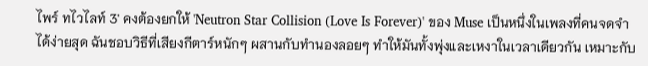ไพร์ ทไวไลท์ 3' คงต้องยกให้ 'Neutron Star Collision (Love Is Forever)' ของ Muse เป็นหนึ่งในเพลงที่คนจดจำได้ง่ายสุด ฉันชอบวิธีที่เสียงกีตาร์หนักๆ ผสานกับทำนองลอยๆ ทำให้มันทั้งพุ่งและเหงาในเวลาเดียวกัน เหมาะกับ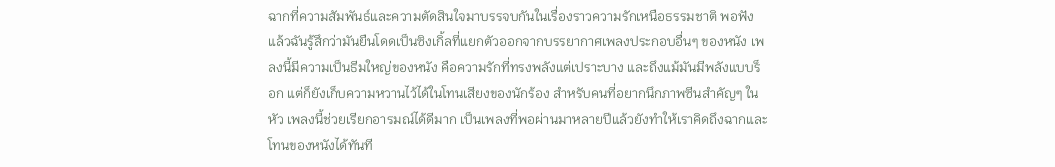ฉากที่ความสัมพันธ์และความตัดสินใจมาบรรจบกันในเรื่องราวความรักเหนือธรรมชาติ พอฟังแล้วฉันรู้สึกว่ามันยืนโดดเป็นซิงเกิ้ลที่แยกตัวออกจากบรรยากาศเพลงประกอบอื่นๆ ของหนัง เพลงนี้มีความเป็นธีมใหญ่ของหนัง คือความรักที่ทรงพลังแต่เปราะบาง และถึงแม้มันมีพลังแบบร็อก แต่ก็ยังเก็บความหวานไว้ได้ในโทนเสียงของนักร้อง สำหรับคนที่อยากนึกภาพซีนสำคัญๆ ในหัว เพลงนี้ช่วยเรียกอารมณ์ได้ดีมาก เป็นเพลงที่พอผ่านมาหลายปีแล้วยังทำให้เราคิดถึงฉากและโทนของหนังได้ทันที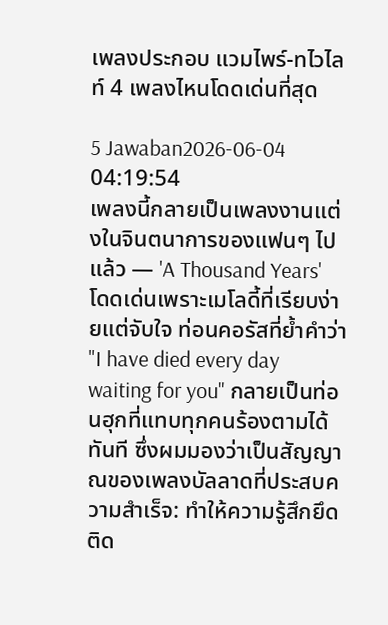เพลงประกอบ แวมไพร์-ทไวไลท์ 4 เพลงไหนโดดเด่นที่สุด

5 Jawaban2026-06-04 04:19:54
เพลงนี้กลายเป็นเพลงงานแต่งในจินตนาการของแฟนๆ ไปแล้ว — 'A Thousand Years' โดดเด่นเพราะเมโลดี้ที่เรียบง่ายแต่จับใจ ท่อนคอรัสที่ย้ำคำว่า "I have died every day waiting for you" กลายเป็นท่อนฮุกที่แทบทุกคนร้องตามได้ทันที ซึ่งผมมองว่าเป็นสัญญาณของเพลงบัลลาดที่ประสบความสำเร็จ: ทำให้ความรู้สึกยึดติด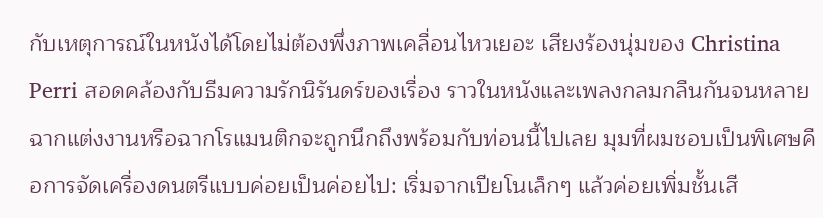กับเหตุการณ์ในหนังได้โดยไม่ต้องพึ่งภาพเคลื่อนไหวเยอะ เสียงร้องนุ่มของ Christina Perri สอดคล้องกับธีมความรักนิรันดร์ของเรื่อง ราวในหนังและเพลงกลมกลืนกันจนหลายฉากแต่งงานหรือฉากโรแมนติกจะถูกนึกถึงพร้อมกับท่อนนี้ไปเลย มุมที่ผมชอบเป็นพิเศษคือการจัดเครื่องดนตรีแบบค่อยเป็นค่อยไป: เริ่มจากเปียโนเล็กๆ แล้วค่อยเพิ่มชั้นเสี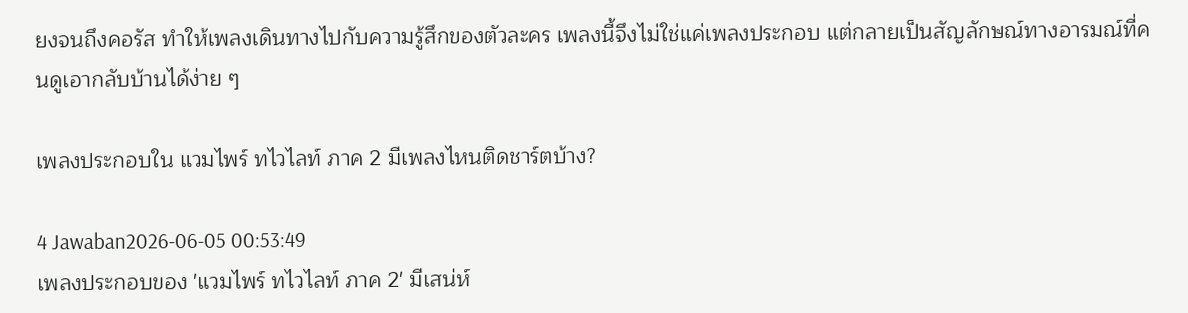ยงจนถึงคอรัส ทำให้เพลงเดินทางไปกับความรู้สึกของตัวละคร เพลงนี้จึงไม่ใช่แค่เพลงประกอบ แต่กลายเป็นสัญลักษณ์ทางอารมณ์ที่คนดูเอากลับบ้านได้ง่าย ๆ

เพลงประกอบใน แวมไพร์ ทไวไลท์ ภาค 2 มีเพลงไหนติดชาร์ตบ้าง?

4 Jawaban2026-06-05 00:53:49
เพลงประกอบของ 'แวมไพร์ ทไวไลท์ ภาค 2' มีเสน่ห์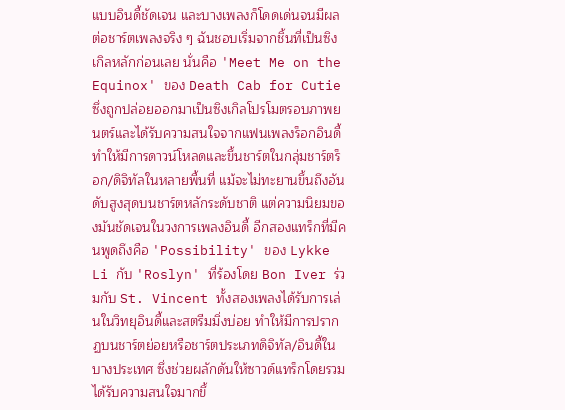แบบอินดี้ชัดเจน และบางเพลงก็โดดเด่นจนมีผลต่อชาร์ตเพลงจริง ๆ ฉันชอบเริ่มจากชิ้นที่เป็นซิงเกิลหลักก่อนเลย นั่นคือ 'Meet Me on the Equinox' ของ Death Cab for Cutie ซึ่งถูกปล่อยออกมาเป็นซิงเกิลโปรโมตรอบภาพยนตร์และได้รับความสนใจจากแฟนเพลงร็อกอินดี้ ทำให้มีการดาวน์โหลดและขึ้นชาร์ตในกลุ่มชาร์ตร็อก/ดิจิทัลในหลายพื้นที่ แม้จะไม่ทะยานขึ้นถึงอันดับสูงสุดบนชาร์ตหลักระดับชาติ แต่ความนิยมของมันชัดเจนในวงการเพลงอินดี้ อีกสองแทร็กที่มีคนพูดถึงคือ 'Possibility' ของ Lykke Li กับ 'Roslyn' ที่ร้องโดย Bon Iver ร่วมกับ St. Vincent ทั้งสองเพลงได้รับการเล่นในวิทยุอินดี้และสตรีมมิ่งบ่อย ทำให้มีการปรากฏบนชาร์ตย่อยหรือชาร์ตประเภทดิจิทัล/อินดี้ในบางประเทศ ซึ่งช่วยผลักดันให้ซาวด์แทร็กโดยรวมได้รับความสนใจมากขึ้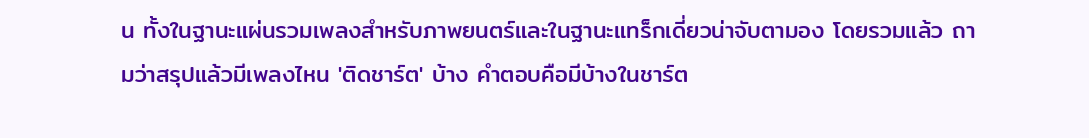น ทั้งในฐานะแผ่นรวมเพลงสำหรับภาพยนตร์และในฐานะแทร็กเดี่ยวน่าจับตามอง โดยรวมแล้ว ถามว่าสรุปแล้วมีเพลงไหน 'ติดชาร์ต' บ้าง คำตอบคือมีบ้างในชาร์ต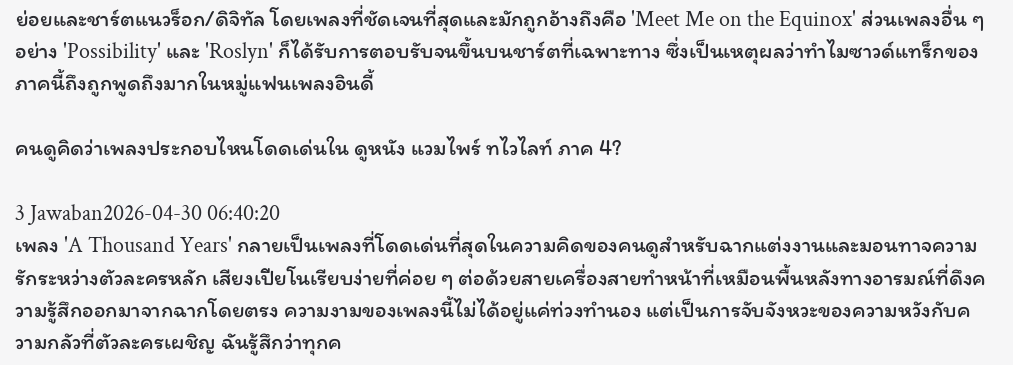ย่อยและชาร์ตแนวร็อก/ดิจิทัล โดยเพลงที่ชัดเจนที่สุดและมักถูกอ้างถึงคือ 'Meet Me on the Equinox' ส่วนเพลงอื่น ๆ อย่าง 'Possibility' และ 'Roslyn' ก็ได้รับการตอบรับจนขึ้นบนชาร์ตที่เฉพาะทาง ซึ่งเป็นเหตุผลว่าทำไมซาวด์แทร็กของภาคนี้ถึงถูกพูดถึงมากในหมู่แฟนเพลงอินดี้

คนดูคิดว่าเพลงประกอบไหนโดดเด่นใน ดูหนัง แวมไพร์ ทไวไลท์ ภาค 4?

3 Jawaban2026-04-30 06:40:20
เพลง 'A Thousand Years' กลายเป็นเพลงที่โดดเด่นที่สุดในความคิดของคนดูสำหรับฉากแต่งงานและมอนทาจความรักระหว่างตัวละครหลัก เสียงเปียโนเรียบง่ายที่ค่อย ๆ ต่อด้วยสายเครื่องสายทำหน้าที่เหมือนพื้นหลังทางอารมณ์ที่ดึงความรู้สึกออกมาจากฉากโดยตรง ความงามของเพลงนี้ไม่ได้อยู่แค่ท่วงทำนอง แต่เป็นการจับจังหวะของความหวังกับความกลัวที่ตัวละครเผชิญ ฉันรู้สึกว่าทุกค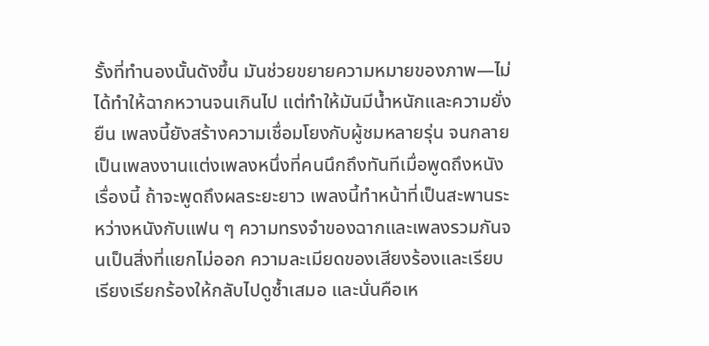รั้งที่ทำนองนั้นดังขึ้น มันช่วยขยายความหมายของภาพ—ไม่ได้ทำให้ฉากหวานจนเกินไป แต่ทำให้มันมีน้ำหนักและความยั่งยืน เพลงนี้ยังสร้างความเชื่อมโยงกับผู้ชมหลายรุ่น จนกลายเป็นเพลงงานแต่งเพลงหนึ่งที่คนนึกถึงทันทีเมื่อพูดถึงหนังเรื่องนี้ ถ้าจะพูดถึงผลระยะยาว เพลงนี้ทำหน้าที่เป็นสะพานระหว่างหนังกับแฟน ๆ ความทรงจำของฉากและเพลงรวมกันจนเป็นสิ่งที่แยกไม่ออก ความละเมียดของเสียงร้องและเรียบเรียงเรียกร้องให้กลับไปดูซ้ำเสมอ และนั่นคือเห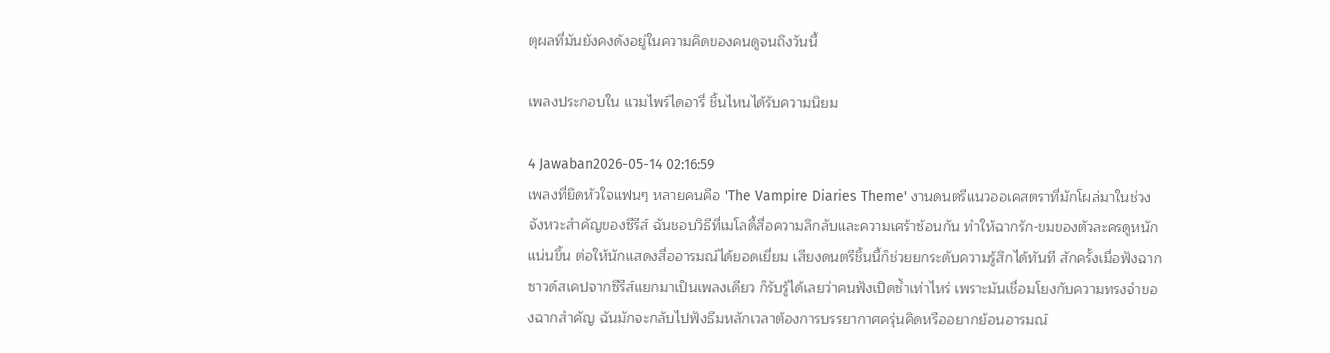ตุผลที่มันยังคงดังอยู่ในความคิดของคนดูจนถึงวันนี้

เพลงประกอบใน แวมไพร์ไดอารี่ ชิ้นไหนได้รับความนิยม

4 Jawaban2026-05-14 02:16:59
เพลงที่ยึดหัวใจแฟนๆ หลายคนคือ 'The Vampire Diaries Theme' งานดนตรีแนวออเคสตราที่มักโผล่มาในช่วงจังหวะสำคัญของซีรีส์ ฉันชอบวิธีที่เมโลดี้สื่อความลึกลับและความเศร้าซ้อนกัน ทำให้ฉากรัก-ขมของตัวละครดูหนักแน่นขึ้น ต่อให้นักแสดงสื่ออารมณ์ได้ยอดเยี่ยม เสียงดนตรีชิ้นนี้ก็ช่วยยกระดับความรู้สึกได้ทันที สักครั้งเมื่อฟังฉากซาวด์สเคปจากซีรีส์แยกมาเป็นเพลงเดียว ก็รับรู้ได้เลยว่าคนฟังเปิดซ้ำเท่าไหร่ เพราะมันเชื่อมโยงกับความทรงจำของฉากสำคัญ ฉันมักจะกลับไปฟังธีมหลักเวลาต้องการบรรยากาศครุ่นคิดหรืออยากย้อนอารมณ์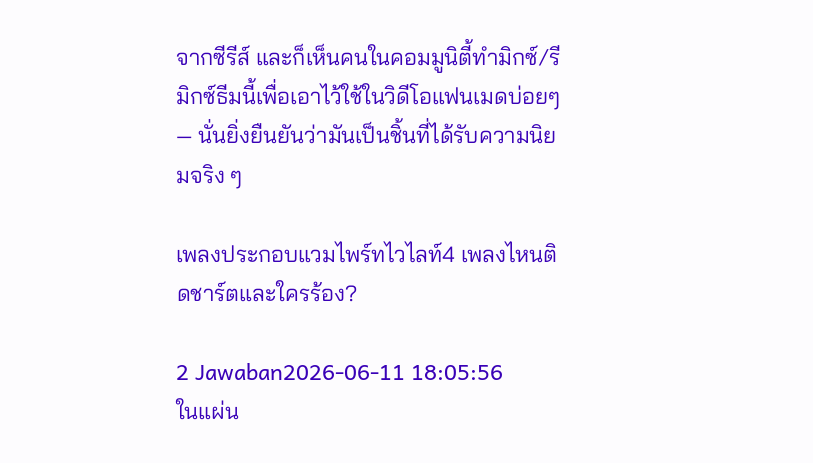จากซีรีส์ และก็เห็นคนในคอมมูนิตี้ทำมิกซ์/รีมิกซ์ธีมนี้เพื่อเอาไว้ใช้ในวิดีโอแฟนเมดบ่อยๆ — นั่นยิ่งยืนยันว่ามันเป็นชิ้นที่ได้รับความนิยมจริง ๆ

เพลงประกอบแวมไพร์ทไวไลท์4 เพลงไหนติดชาร์ตและใครร้อง?

2 Jawaban2026-06-11 18:05:56
ในแผ่น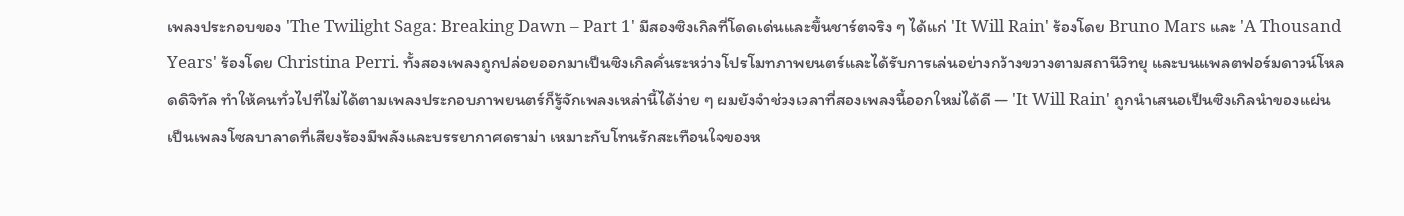เพลงประกอบของ 'The Twilight Saga: Breaking Dawn – Part 1' มีสองซิงเกิลที่โดดเด่นและขึ้นชาร์ตจริง ๆ ได้แก่ 'It Will Rain' ร้องโดย Bruno Mars และ 'A Thousand Years' ร้องโดย Christina Perri. ทั้งสองเพลงถูกปล่อยออกมาเป็นซิงเกิลคั่นระหว่างโปรโมทภาพยนตร์และได้รับการเล่นอย่างกว้างขวางตามสถานีวิทยุ และบนแพลตฟอร์มดาวน์โหลดดิจิทัล ทำให้คนทั่วไปที่ไม่ได้ตามเพลงประกอบภาพยนตร์ก็รู้จักเพลงเหล่านี้ได้ง่าย ๆ ผมยังจำช่วงเวลาที่สองเพลงนี้ออกใหม่ได้ดี — 'It Will Rain' ถูกนำเสนอเป็นซิงเกิลนำของแผ่น เป็นเพลงโซลบาลาดที่เสียงร้องมีพลังและบรรยากาศดราม่า เหมาะกับโทนรักสะเทือนใจของห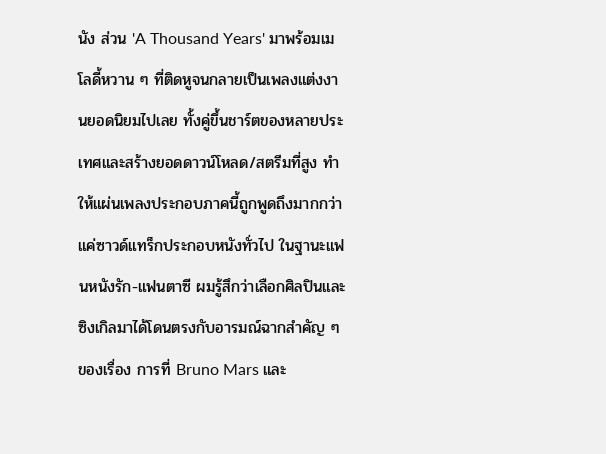นัง ส่วน 'A Thousand Years' มาพร้อมเมโลดี้หวาน ๆ ที่ติดหูจนกลายเป็นเพลงแต่งงานยอดนิยมไปเลย ทั้งคู่ขึ้นชาร์ตของหลายประเทศและสร้างยอดดาวน์โหลด/สตรีมที่สูง ทำให้แผ่นเพลงประกอบภาคนี้ถูกพูดถึงมากกว่าแค่ซาวด์แทร็กประกอบหนังทั่วไป ในฐานะแฟนหนังรัก-แฟนตาซี ผมรู้สึกว่าเลือกศิลปินและซิงเกิลมาได้โดนตรงกับอารมณ์ฉากสำคัญ ๆ ของเรื่อง การที่ Bruno Mars และ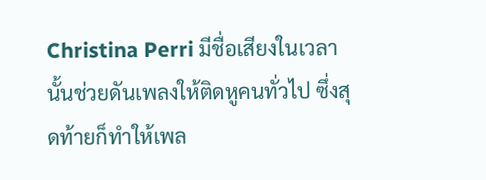Christina Perri มีชื่อเสียงในเวลานั้นช่วยดันเพลงให้ติดหูคนทั่วไป ซึ่งสุดท้ายก็ทำให้เพล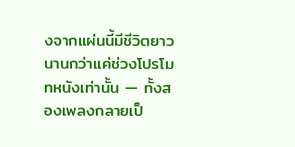งจากแผ่นนี้มีชีวิตยาวนานกว่าแค่ช่วงโปรโมทหนังเท่านั้น — ทั้งสองเพลงกลายเป็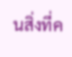นสิ่งที่ค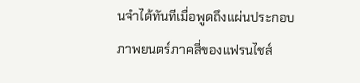นจำได้ทันทีเมื่อพูดถึงแผ่นประกอบภาพยนตร์ภาคสี่ของแฟรนไชส์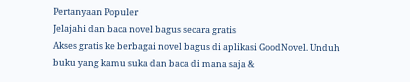Pertanyaan Populer
Jelajahi dan baca novel bagus secara gratis
Akses gratis ke berbagai novel bagus di aplikasi GoodNovel. Unduh buku yang kamu suka dan baca di mana saja &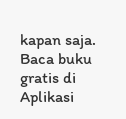kapan saja.
Baca buku gratis di Aplikasi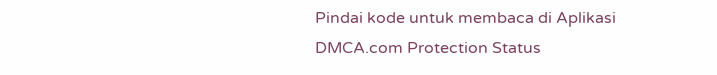Pindai kode untuk membaca di Aplikasi
DMCA.com Protection Status